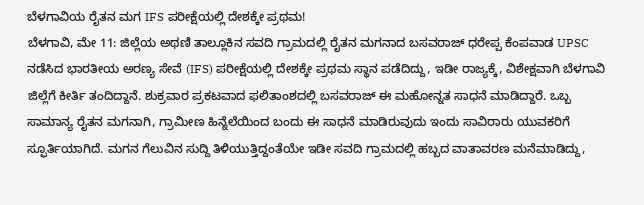ಬೆಳಗಾವಿಯ ರೈತನ ಮಗ IFS ಪರೀಕ್ಷೆಯಲ್ಲಿ ದೇಶಕ್ಕೇ ಪ್ರಥಮ!
ಬೆಳಗಾವಿ, ಮೇ 11: ಜಿಲ್ಲೆಯ ಅಥಣಿ ತಾಲ್ಲೂಕಿನ ಸವದಿ ಗ್ರಾಮದಲ್ಲಿ ರೈತನ ಮಗನಾದ ಬಸವರಾಜ್ ಧರೇಪ್ಪ ಕೆಂಪವಾಡ UPSC ನಡೆಸಿದ ಭಾರತೀಯ ಅರಣ್ಯ ಸೇವೆ (IFS) ಪರೀಕ್ಷೆಯಲ್ಲಿ ದೇಶಕ್ಕೇ ಪ್ರಥಮ ಸ್ಥಾನ ಪಡೆದಿದ್ದು, ಇಡೀ ರಾಜ್ಯಕ್ಕೆ, ವಿಶೇಕ್ಷವಾಗಿ ಬೆಳಗಾವಿ ಜಿಲ್ಲೆಗೆ ಕೀರ್ತಿ ತಂದಿದ್ದಾನೆ. ಶುಕ್ರವಾರ ಪ್ರಕಟವಾದ ಫಲಿತಾಂಶದಲ್ಲಿ ಬಸವರಾಜ್ ಈ ಮಹೋನ್ನತ ಸಾಧನೆ ಮಾಡಿದ್ದಾರೆ. ಒಬ್ಬ ಸಾಮಾನ್ಯ ರೈತನ ಮಗನಾಗಿ, ಗ್ರಾಮೀಣ ಹಿನ್ನೆಲೆಯಿಂದ ಬಂದು ಈ ಸಾಧನೆ ಮಾಡಿರುವುದು ಇಂದು ಸಾವಿರಾರು ಯುವಕರಿಗೆ ಸ್ಫೂರ್ತಿಯಾಗಿದೆ. ಮಗನ ಗೆಲುವಿನ ಸುದ್ದಿ ತಿಳಿಯುತ್ತಿದ್ದಂತೆಯೇ ಇಡೀ ಸವದಿ ಗ್ರಾಮದಲ್ಲಿ ಹಬ್ಬದ ವಾತಾವರಣ ಮನೆಮಾಡಿದ್ದು,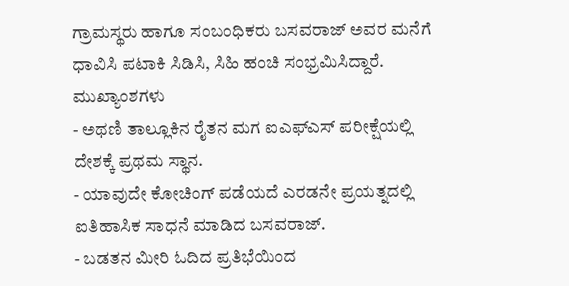ಗ್ರಾಮಸ್ಥರು ಹಾಗೂ ಸಂಬಂಧಿಕರು ಬಸವರಾಜ್ ಅವರ ಮನೆಗೆ ಧಾವಿಸಿ ಪಟಾಕಿ ಸಿಡಿಸಿ, ಸಿಹಿ ಹಂಚಿ ಸಂಭ್ರಮಿಸಿದ್ದಾರೆ.
ಮುಖ್ಯಾಂಶಗಳು
- ಅಥಣಿ ತಾಲ್ಲೂಕಿನ ರೈತನ ಮಗ ಐಎಫ್ಎಸ್ ಪರೀಕ್ಷೆಯಲ್ಲಿ ದೇಶಕ್ಕೆ ಪ್ರಥಮ ಸ್ಥಾನ.
- ಯಾವುದೇ ಕೋಚಿಂಗ್ ಪಡೆಯದೆ ಎರಡನೇ ಪ್ರಯತ್ನದಲ್ಲಿ ಐತಿಹಾಸಿಕ ಸಾಧನೆ ಮಾಡಿದ ಬಸವರಾಜ್.
- ಬಡತನ ಮೀರಿ ಓದಿದ ಪ್ರತಿಭೆಯಿಂದ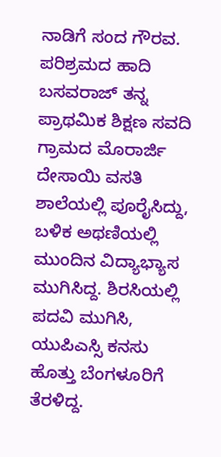ನಾಡಿಗೆ ಸಂದ ಗೌರವ.
ಪರಿಶ್ರಮದ ಹಾದಿ
ಬಸವರಾಜ್ ತನ್ನ ಪ್ರಾಥಮಿಕ ಶಿಕ್ಷಣ ಸವದಿ ಗ್ರಾಮದ ಮೊರಾರ್ಜಿ ದೇಸಾಯಿ ವಸತಿ ಶಾಲೆಯಲ್ಲಿ ಪೂರೈಸಿದ್ದು, ಬಳಿಕ ಅಥಣಿಯಲ್ಲಿ ಮುಂದಿನ ವಿದ್ಯಾಭ್ಯಾಸ ಮುಗಿಸಿದ್ದ. ಶಿರಸಿಯಲ್ಲಿ ಪದವಿ ಮುಗಿಸಿ, ಯುಪಿಎಸ್ಸಿ ಕನಸು ಹೊತ್ತು ಬೆಂಗಳೂರಿಗೆ ತೆರಳಿದ್ದ.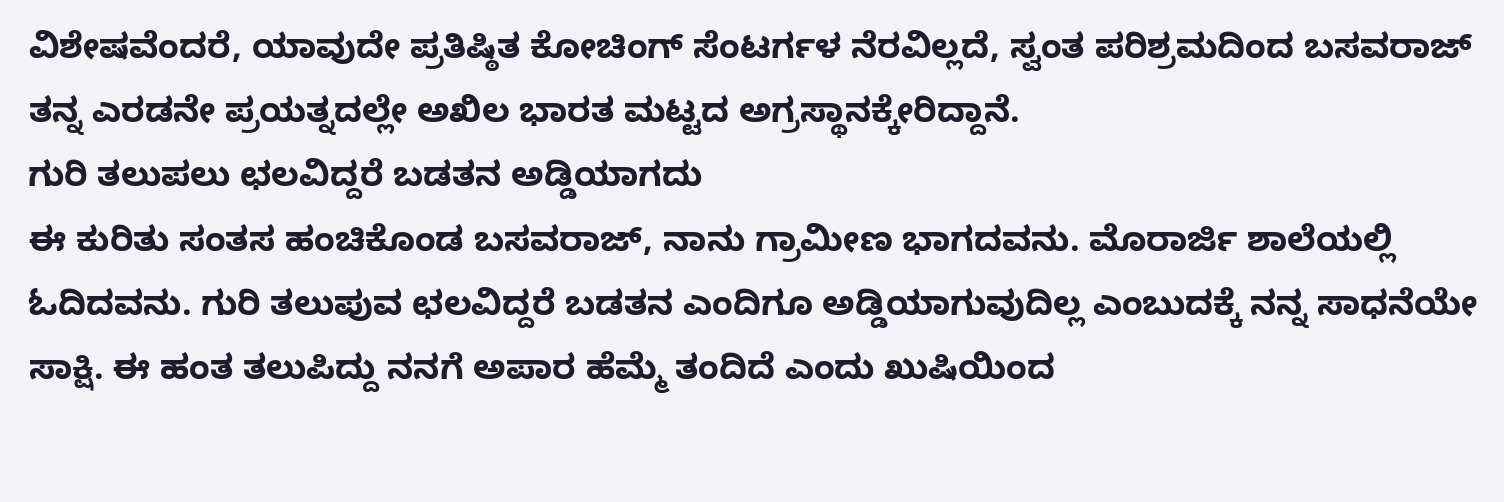ವಿಶೇಷವೆಂದರೆ, ಯಾವುದೇ ಪ್ರತಿಷ್ಠಿತ ಕೋಚಿಂಗ್ ಸೆಂಟರ್ಗಳ ನೆರವಿಲ್ಲದೆ, ಸ್ವಂತ ಪರಿಶ್ರಮದಿಂದ ಬಸವರಾಜ್ ತನ್ನ ಎರಡನೇ ಪ್ರಯತ್ನದಲ್ಲೇ ಅಖಿಲ ಭಾರತ ಮಟ್ಟದ ಅಗ್ರಸ್ಥಾನಕ್ಕೇರಿದ್ದಾನೆ.
ಗುರಿ ತಲುಪಲು ಛಲವಿದ್ದರೆ ಬಡತನ ಅಡ್ಡಿಯಾಗದು
ಈ ಕುರಿತು ಸಂತಸ ಹಂಚಿಕೊಂಡ ಬಸವರಾಜ್, ನಾನು ಗ್ರಾಮೀಣ ಭಾಗದವನು. ಮೊರಾರ್ಜಿ ಶಾಲೆಯಲ್ಲಿ ಓದಿದವನು. ಗುರಿ ತಲುಪುವ ಛಲವಿದ್ದರೆ ಬಡತನ ಎಂದಿಗೂ ಅಡ್ಡಿಯಾಗುವುದಿಲ್ಲ ಎಂಬುದಕ್ಕೆ ನನ್ನ ಸಾಧನೆಯೇ ಸಾಕ್ಷಿ. ಈ ಹಂತ ತಲುಪಿದ್ದು ನನಗೆ ಅಪಾರ ಹೆಮ್ಮೆ ತಂದಿದೆ ಎಂದು ಖುಷಿಯಿಂದ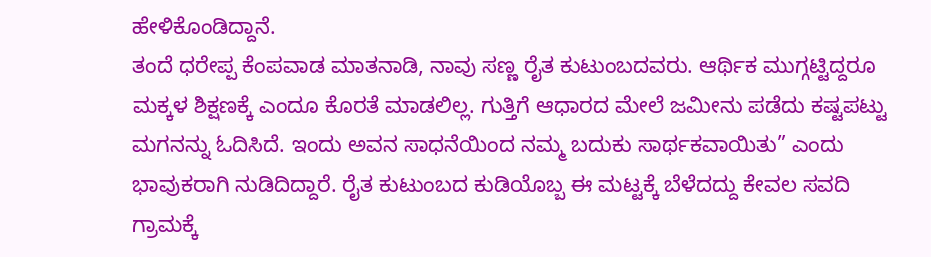ಹೇಳಿಕೊಂಡಿದ್ದಾನೆ.
ತಂದೆ ಧರೇಪ್ಪ ಕೆಂಪವಾಡ ಮಾತನಾಡಿ, ನಾವು ಸಣ್ಣ ರೈತ ಕುಟುಂಬದವರು. ಆರ್ಥಿಕ ಮುಗ್ಗಟ್ಟಿದ್ದರೂ ಮಕ್ಕಳ ಶಿಕ್ಷಣಕ್ಕೆ ಎಂದೂ ಕೊರತೆ ಮಾಡಲಿಲ್ಲ. ಗುತ್ತಿಗೆ ಆಧಾರದ ಮೇಲೆ ಜಮೀನು ಪಡೆದು ಕಷ್ಟಪಟ್ಟು ಮಗನನ್ನು ಓದಿಸಿದೆ. ಇಂದು ಅವನ ಸಾಧನೆಯಿಂದ ನಮ್ಮ ಬದುಕು ಸಾರ್ಥಕವಾಯಿತು” ಎಂದು ಭಾವುಕರಾಗಿ ನುಡಿದಿದ್ದಾರೆ. ರೈತ ಕುಟುಂಬದ ಕುಡಿಯೊಬ್ಬ ಈ ಮಟ್ಟಕ್ಕೆ ಬೆಳೆದದ್ದು ಕೇವಲ ಸವದಿ ಗ್ರಾಮಕ್ಕೆ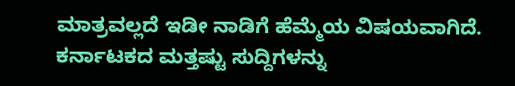ಮಾತ್ರವಲ್ಲದೆ ಇಡೀ ನಾಡಿಗೆ ಹೆಮ್ಮೆಯ ವಿಷಯವಾಗಿದೆ.
ಕರ್ನಾಟಕದ ಮತ್ತಷ್ಟು ಸುದ್ದಿಗಳನ್ನು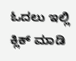ಓದಲು ಇಲ್ಲಿ ಕ್ಲಿಕ್ ಮಾಡಿ